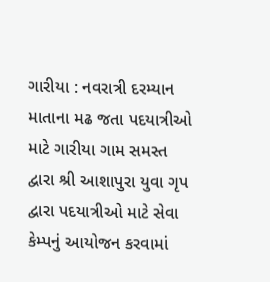ગારીયા : નવરાત્રી દરમ્યાન માતાના મઢ જતા પદયાત્રીઓ માટે ગારીયા ગામ સમસ્ત દ્વારા શ્રી આશાપુરા યુવા ગૃપ દ્વારા પદયાત્રીઓ માટે સેવા કેમ્પનું આયોજન કરવામાં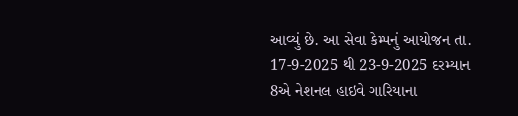આવ્યું છે. આ સેવા કેમ્પનું આયોજન તા. 17-9-2025 થી 23-9-2025 દરમ્યાન 8એ નેશનલ હાઇવે ગારિયાના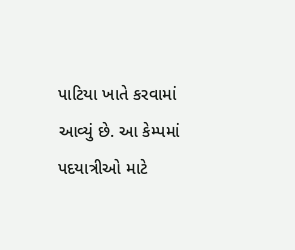પાટિયા ખાતે કરવામાં આવ્યું છે. આ કેમ્પમાં પદયાત્રીઓ માટે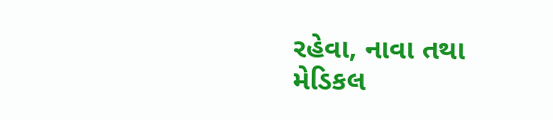રહેવા, નાવા તથા મેડિકલ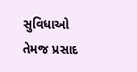સુવિધાઓ તેમજ પ્રસાદ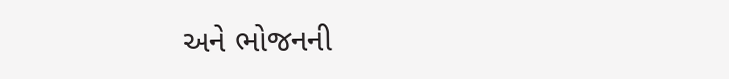અને ભોજનની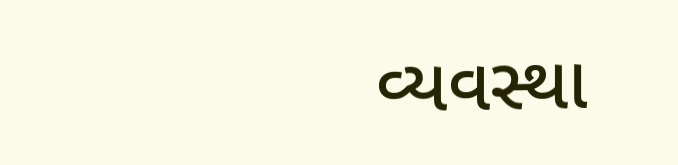વ્યવસ્થા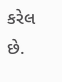કરેલ છે.